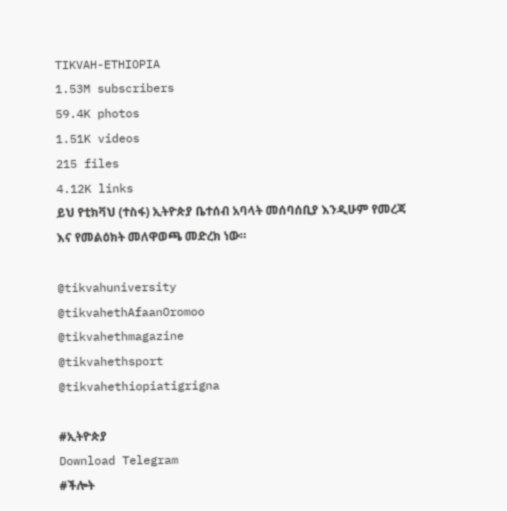TIKVAH-ETHIOPIA
1.53M subscribers
59.4K photos
1.51K videos
215 files
4.12K links
ይህ የቲክቫህ (ተስፋ) ኢትዮጵያ ቤተሰብ አባላት መሰባሰቢያ እንዲሁም የመረጃ እና የመልዕክት መለዋወጫ መድረክ ነው።

@tikvahuniversity
@tikvahethAfaanOromoo
@tikvahethmagazine
@tikvahethsport
@tikvahethiopiatigrigna

#ኢትዮጵያ
Download Telegram
#ችሎት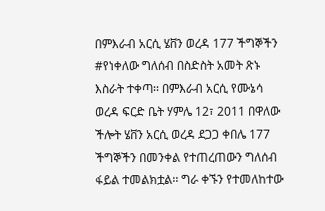በምእራብ አርሲ ሄቨን ወረዳ 177 ችግኞችን #የነቀለው ግለሰብ በስድስት አመት ጽኑ እስራት ተቀጣ፡፡ በምእራብ አርሲ የሙኔሳ ወረዳ ፍርድ ቤት ሃምሌ 12፣ 2011 በዋለው ችሎት ሄቨን አርሲ ወረዳ ደጋጋ ቀበሌ 177 ችግኞችን በመንቀል የተጠረጠውን ግለሰብ ፋይል ተመልክቷል፡፡ ግራ ቀኙን የተመለከተው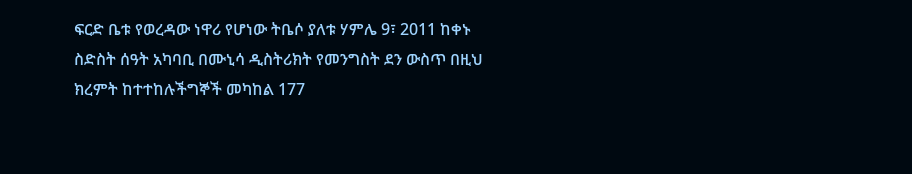ፍርድ ቤቱ የወረዳው ነዋሪ የሆነው ትቤሶ ያለቱ ሃምሌ 9፣ 2011 ከቀኑ ስድስት ሰዓት አካባቢ በሙኒሳ ዲስትሪክት የመንግስት ደን ውስጥ በዚህ ክረምት ከተተከሉችግኞች መካከል 177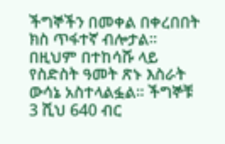ችግኞችን በመቀል በቀረበበት ክስ ጥፋተኛ ብሎታል፡፡ በዚህም በተከሳሹ ላይ የስድስት ዓመት ጽኑ እስራት ውሳኔ አስተላልፏል፡፡ ችግኞቹ 3 ሺህ 640 ብር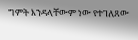ግምት እንዳላቸውም ነው የተገለጸው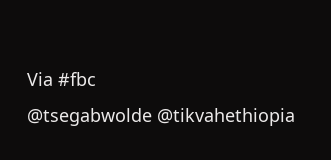Via #fbc
@tsegabwolde @tikvahethiopia